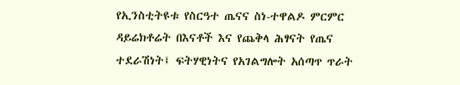የኢንስቲትዩቱ የስርዓተ ጤናና ስነ-ተዋልዶ ምርምር ዳይሬክቶሬት በእናቶች እና የጨቅላ ሕፃናት የጤና ተደራሽነት፤ ፍትሃዊነትና የአገልግሎት አሰጣጥ ጥራት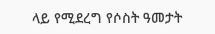ላይ የሚደረግ የሶስት ዓመታት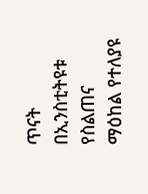ጥናት በኢንስቲትዩቱ የስልጠና ማዕከል የተለያዩ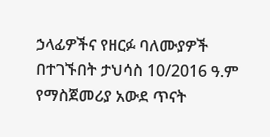ኃላፊዎችና የዘርፉ ባለሙያዎች በተገኙበት ታህሳስ 10/2016 ዓ.ም የማስጀመሪያ አውደ ጥናት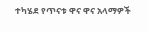ተካሄደ የጥናቱ ዋና ዋና አላማዎች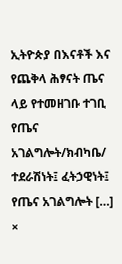ኢትዮጵያ በእናቶች እና የጨቅላ ሕፃናት ጤና ላይ የተመዘገቡ ተገቢ የጤና አገልግሎት/ክብካቤ/ ተደራሽነት፤ ፈትኃዊነት፤ የጤና አገልግሎት […]
×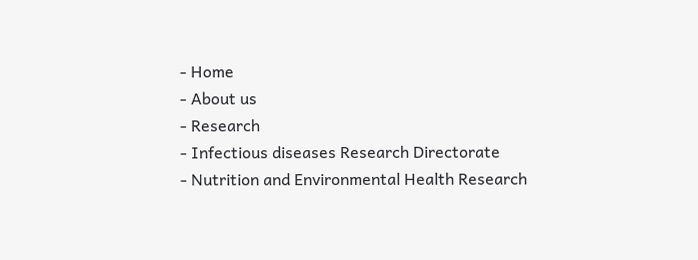- Home
- About us
- Research
- Infectious diseases Research Directorate
- Nutrition and Environmental Health Research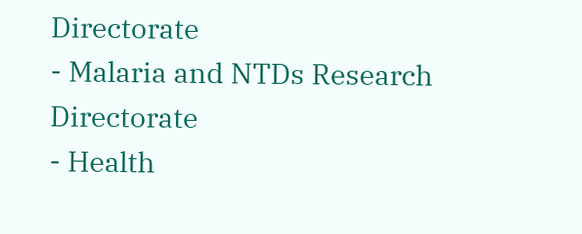Directorate
- Malaria and NTDs Research Directorate
- Health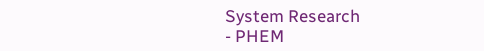System Research
- PHEM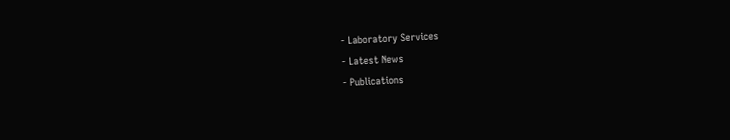- Laboratory Services
- Latest News
- Publications